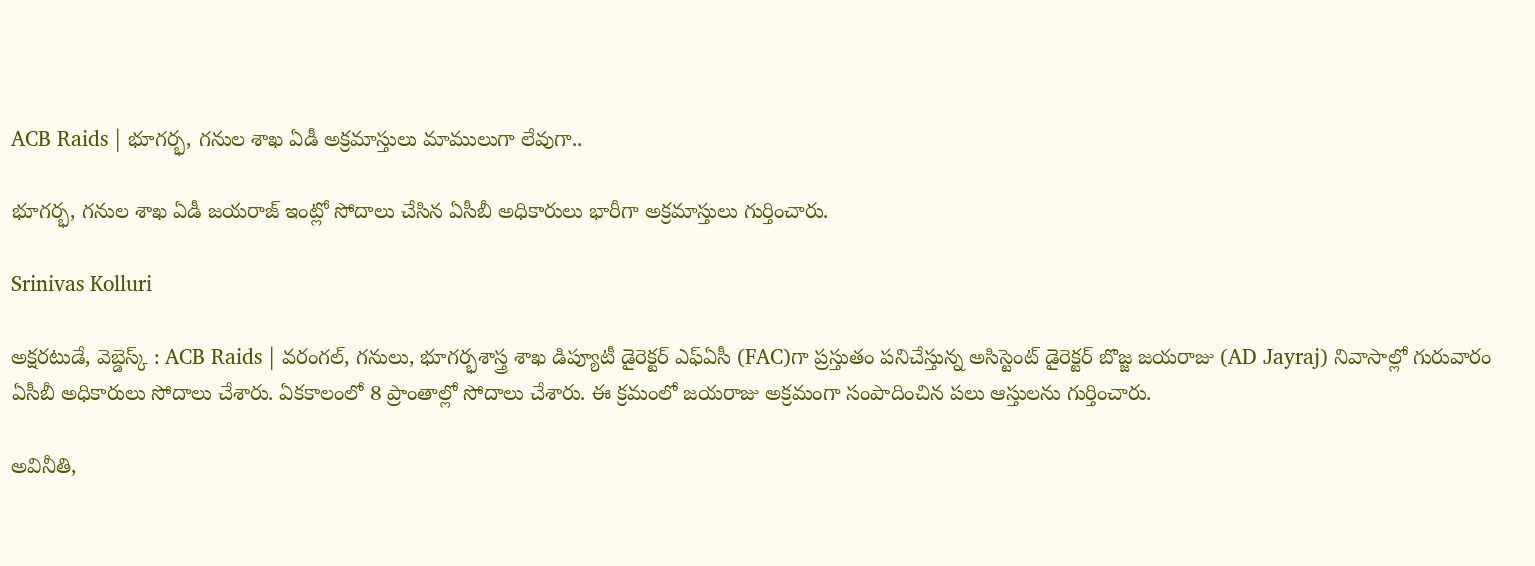ACB Raids | భూగర్భ, గనుల శాఖ ఏడీ అక్రమాస్తులు మాములుగా లేవుగా..

భూగర్భ, గనుల శాఖ ఏడీ జయరాజ్ ఇంట్లో సోదాలు చేసిన ఏసీబీ అధికారులు భారీగా అక్రమాస్తులు గుర్తించారు.

Srinivas Kolluri

అక్షరటుడే, వెబ్డెస్క్ : ACB Raids | వరంగల్, గనులు, భూగర్భశాస్త్ర శాఖ డిప్యూటీ డైరెక్టర్ ఎఫ్‌ఏసీ (FAC)గా ప్రస్తుతం పనిచేస్తున్న అసిస్టెంట్ డైరెక్టర్ బొజ్జ జయరాజు (AD Jayraj) నివాసాల్లో గురువారం ఏసీబీ అధికారులు సోదాలు చేశారు. ఏకకాలంలో 8 ప్రాంతాల్లో సోదాలు చేశారు. ఈ క్రమంలో జయరాజు అక్రమంగా సంపాదించిన పలు ఆస్తులను గుర్తించారు.

అవినీతి,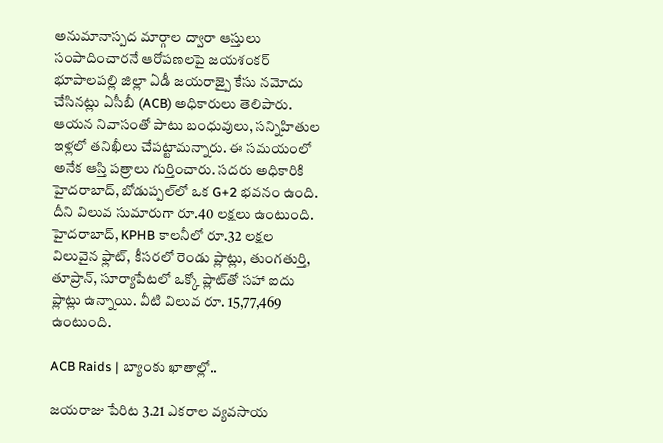అనుమానాస్పద మార్గాల ద్వారా ఆస్తులు సంపాదించారనే ఆరోపణలపై జయశంకర్ భూపాలపల్లి జిల్లా ఏడీ జయరాజ్పై కేసు నమోదు చేసినట్లు ఏసీబీ (ACB) అధికారులు తెలిపారు. ఆయన నివాసంతో పాటు బంధువులు, సన్నిహితుల ఇళ్లలో తనిఖీలు చేపట్టామన్నారు. ఈ సమయంలో అనేక ఆస్తి పత్రాలు గుర్తించారు. సదరు అధికారికి హైదరాబాద్, బోడుప్పల్‌లో ఒక G+2 భవనం ఉంది. దీని విలువ సుమారుగా రూ.40 లక్షలు ఉంటుంది. హైదరాబాద్, KPHB కాలనీలో రూ.32 లక్షల విలువైన ఫ్లాట్, కీసరలో రెండు ప్లాట్లు, తుంగతుర్తి, తూప్రాన్, సూర్యాపేటలో ఒక్కో ప్లాట్‌తో సహా ఐదు ప్లాట్లు ఉన్నాయి. వీటి విలువ రూ. 15,77,469 ఉంటుంది.

ACB Raids | బ్యాంకు ఖాతాల్లో..

జయరాజు పేరిట 3.21 ఎకరాల వ్యవసాయ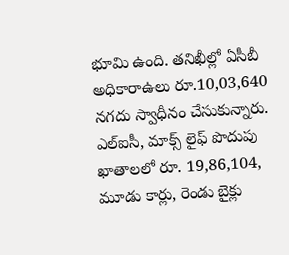భూమి ఉంది. తనిఖీల్లో ఏసీబీ అధికారాఉలు రూ.10,03,640 నగదు స్వాధీనం చేసుకున్నారు. ఎల్ఐసీ, మాక్స్ లైఫ్ పొదుపు ఖాతాలలో రూ. 19,86,104, మూడు కార్లు, రెండు బైక్లు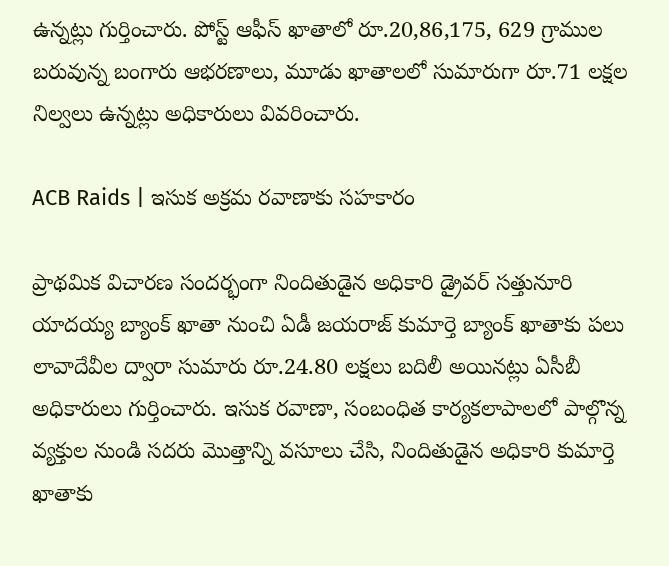ఉన్నట్లు గుర్తించారు. పోస్ట్ ఆఫీస్ ఖాతాలో రూ.20,86,175, 629 గ్రాముల బరువున్న బంగారు ఆభరణాలు, మూడు ఖాతాలలో సుమారుగా రూ.71 లక్షల నిల్వలు ఉన్నట్లు అధికారులు వివరించారు.

ACB Raids | ఇసుక అక్రమ రవాణాకు సహకారం

ప్రాథమిక విచారణ సందర్భంగా నిందితుడైన అధికారి డ్రైవర్ సత్తునూరి యాదయ్య బ్యాంక్ ఖాతా నుంచి ఏడీ జయరాజ్ కుమార్తె బ్యాంక్ ఖాతాకు పలు లావాదేవీల ద్వారా సుమారు రూ.24.80 లక్షలు బదిలీ అయినట్లు ఏసీబీ అధికారులు గుర్తించారు. ఇసుక రవాణా, సంబంధిత కార్యకలాపాలలో పాల్గొన్న వ్యక్తుల నుండి సదరు మొత్తాన్ని వసూలు చేసి, నిందితుడైన అధికారి కుమార్తె ఖాతాకు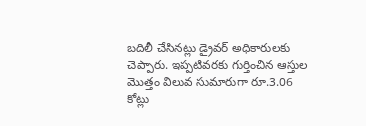బదిలీ చేసినట్లు డ్రైవర్ అధికారులకు చెప్పారు. ఇప్పటివరకు గుర్తించిన ఆస్తుల మొత్తం విలువ సుమారుగా రూ.3.06 కోట్లు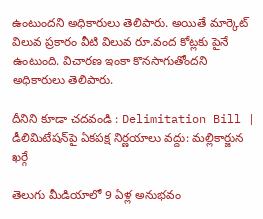ఉంటుందని అధికారులు తెలిపారు. అయితే మార్కెట్ విలువ ప్రకారం వీటి విలువ రూ.వంద కోట్లకు పైనే ఉంటుంది. విచారణ ఇంకా కొనసాగుతోందని అధికారులు తెలిపారు.

దీనిని కూడా చదవండి : Delimitation Bill | డీలిమిటేషన్‌పై ఏకపక్ష నిర్ణయాలు వద్దు: మల్లికార్జున ఖర్గే

తెలుగు మీడియాలో 9 ఏళ్ల అనుభవం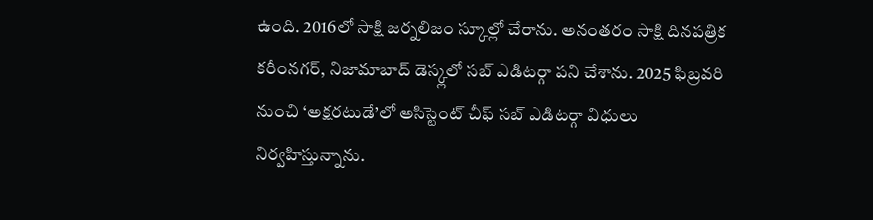ఉంది. 2016లో సాక్షి జర్నలిజం స్కూల్లో చేరాను. అనంతరం సాక్షి దినపత్రిక కరీంనగర్, నిజామాబాద్ డెస్క్లలో సబ్ ఎడిటర్గా పని చేశాను. 2025 ఫిబ్రవరి నుంచి ‘అక్షరటుడే’లో అసిస్టెంట్ చీఫ్ సబ్ ఎడిటర్గా విధులు నిర్వహిస్తున్నాను.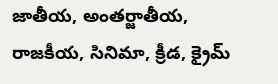జాతీయ, అంతర్జాతీయ, రాజకీయ, సినిమా, క్రీడ, క్రైమ్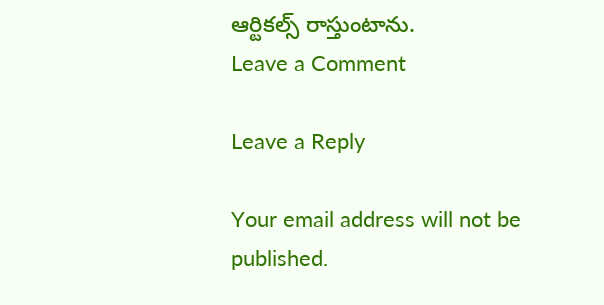ఆర్టికల్స్ రాస్తుంటాను.
Leave a Comment

Leave a Reply

Your email address will not be published.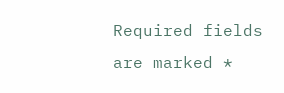Required fields are marked *